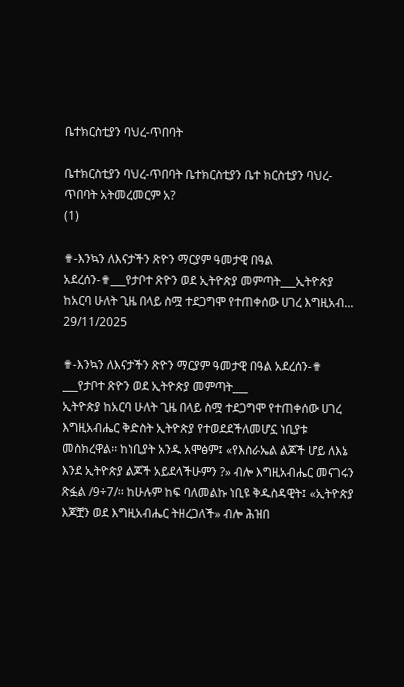ቤተክርስቲያን ባህረ-ጥበባት

ቤተክርስቲያን ባህረ-ጥበባት ቤተክርስቲያን ቤተ ክርስቲያን ባህረ-ጥበባት አትመረመርም አ?
(1)

✟-እንኳን ለእናታችን ጽዮን ማርያም ዓመታዊ በዓል አደረሰን-✟___የታቦተ ጽዮን ወደ ኢትዮጵያ መምጣት___ኢትዮጵያ ከአርባ ሁለት ጊዜ በላይ ስሟ ተደጋግሞ የተጠቀሰው ሀገረ እግዚአብ...
29/11/2025

✟-እንኳን ለእናታችን ጽዮን ማርያም ዓመታዊ በዓል አደረሰን-✟
___የታቦተ ጽዮን ወደ ኢትዮጵያ መምጣት___
ኢትዮጵያ ከአርባ ሁለት ጊዜ በላይ ስሟ ተደጋግሞ የተጠቀሰው ሀገረ እግዚአብሔር ቅድስት ኢትዮጵያ የተወደደችለመሆኗ ነቢያቱ መስክረዋል፡፡ ከነቢያት አንዱ አሞፅም፤ «የእስራኤል ልጆች ሆይ ለእኔ እንደ ኢትዮጵያ ልጆች አይደላችሁምን ?» ብሎ እግዚአብሔር መናገሩን ጽፏል /9÷7/፡፡ ከሁሉም ከፍ ባለመልኩ ነቢዩ ቅዱስዳዊት፤ «ኢትዮጵያ እጆቿን ወደ እግዚአብሔር ትዘረጋለች» ብሎ ሕዝበ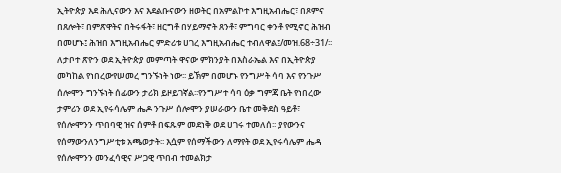ኢትዮጵያ እደ ሕሊናውን እና እደልቡናውን ዘወትር በአምልኮተ እግዚአብሔር፣ በጾምና በጸሎት፣ በምጽዋትና በትሩፋት፣ ዘርግቶ በሃይማኖት ጸንቶ፣ ምግባር ቀንቶ የሚኖር ሕዝብ በመሆኑ፤ ሕዝበ እግዚአብሔር ምድሪቱ ሀገረ እግዚአብሔር ተብለዋል፤/መዝ.68÷31/፡፡ለታቦተ ጽዮን ወደ ኢትዮጵያ መምጣት ዋናው ምክንያት በእስራኤል እና በኢትዮጵያ መካከል የነበረውየሠመረ ግንኙነት ነው፡፡ ይኽም በመሆኑ የንግሥት ሳባ እና የንጉሥ ሰሎሞን ግንኙነት ሰፊውን ታሪክ ይዞይገኛል፡፡የንግሥተ ሳባ ዕቃ ግምጃ ቤት የነበረው ታምሪን ወደ ኢየሩሳሌም ሔዶ ንጉሥ ሰሎሞን ያሠራውን ቤተ መቅደስ ዓይቶ፣ የሰሎሞንን ጥበባዊ ዝና ሰምቶ በፍጹም መደነቅ ወደ ሀገሩ ተመለሰ፡፡ ያየውንና የሰማውንለንግሥቲቱ አጫወታት፡፡ እሷም የሰማችውን ለማየት ወደ ኢየሩሳሌም ሔዳ የሰሎሞንን መንፈሳዊና ሥጋዊ ጥበብ ተመልክታ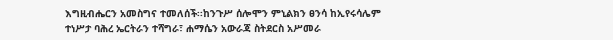እግዚብሔርን አመስግና ተመለሰች፡፡ከንጉሥ ሰሎሞን ምኒልክን ፀንሳ ከኢየሩሳሌም ተነሥታ ባሕረ ኤርትራን ተሻግራ፣ ሐማሴን አውራጃ ስትደርስ አሥመራ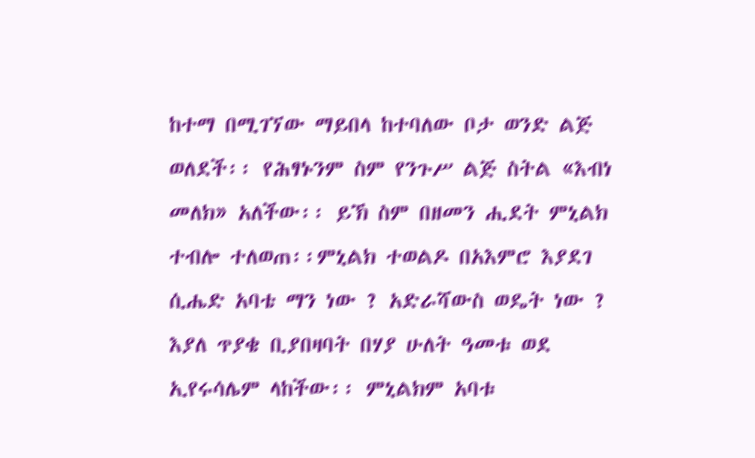ከተማ በሚገኘው ማይበላ ከተባለው ቦታ ወንድ ልጅ ወለደች፡፡ የሕፃኑንም ስም የንጉሥ ልጅ ስትል «እብነ መለክ» አለችው፡፡ ይኽ ስም በዘመን ሒደት ምኒልክ ተብሎ ተለወጠ፡፡ምኒልክ ተወልዶ በአእምሮ እያደገ ሲሔድ አባቴ ማን ነው ? አድራሻውስ ወዴት ነው ? እያለ ጥያቄ ቢያበዛባት በሃያ ሁለት ዓመቱ ወደ ኢየሩሳሌም ላከችው፡፡ ምኒልክም አባቱ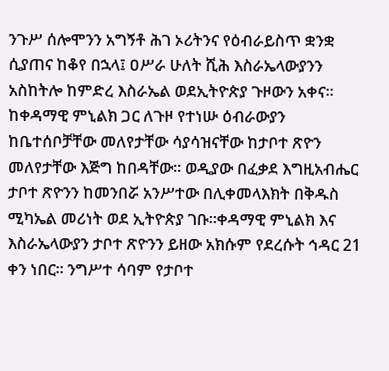ንጉሥ ሰሎሞንን አግኝቶ ሕገ ኦሪትንና የዕብራይስጥ ቋንቋ ሲያጠና ከቆየ በኋላ፤ ዐሥራ ሁለት ሺሕ እስራኤላውያንን አስከትሎ ከምድረ እስራኤል ወደኢትዮጵያ ጉዞውን አቀና፡፡ ከቀዳማዊ ምኒልክ ጋር ለጉዞ የተነሡ ዕብራውያን ከቤተሰቦቻቸው መለየታቸው ሳያሳዝናቸው ከታቦተ ጽዮን መለየታቸው እጅግ ከበዳቸው፡፡ ወዲያው በፈቃደ እግዚአብሔር ታቦተ ጽዮንን ከመንበሯ አንሥተው በሊቀመላእክት በቅዱስ ሚካኤል መሪነት ወደ ኢትዮጵያ ገቡ፡፡ቀዳማዊ ምኒልክ እና እስራኤላውያን ታቦተ ጽዮንን ይዘው አክሱም የደረሱት ኅዳር 21 ቀን ነበር፡፡ ንግሥተ ሳባም የታቦተ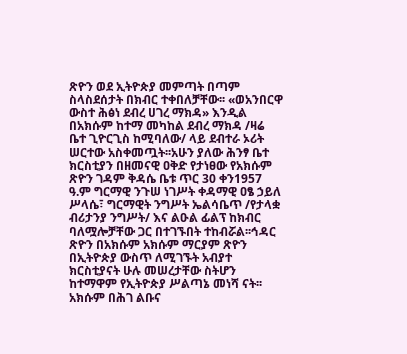ጽዮን ወደ ኢትዮጵያ መምጣት በጣም ስላስደሰታት በክብር ተቀበለቻቸው፡፡ «ወአንበርዋ ውስተ ሕፅነ ደብረ ሀገረ ማክዳ» እንዲል በአክሱም ከተማ መካከል ደብረ ማክዳ /ዛሬ ቤተ ጊዮርጊስ ከሚባለው/ ላይ ደብተራ ኦሪት ሠርተው አስቀመጧት፡፡አሁን ያለው ሕንፃ ቤተ ክርስቲያን በዘመናዊ ዐቅድ የታነፀው የአክሱም ጽዮን ገዳም ቅዳሴ ቤቱ ጥር 30 ቀን1957 ዓ.ም ግርማዊ ንጉሠ ነገሥት ቀዳማዊ ዐፄ ኃይለ ሥላሴ፣ ግርማዊት ንግሥት ኤልሳቤጥ /የታላቋ ብሪታንያ ንግሥት/ እና ልዑል ፊልፕ ከክብር ባለሟሎቻቸው ጋር በተገኙበት ተከብሯል፡፡ኅዳር ጽዮን በአክሱም አክሱም ማርያም ጽዮን በኢትዮጵያ ውስጥ ለሚገኙት አብያተ ክርስቲያናት ሁሉ መሠረታቸው ስትሆን ከተማዋም የኢትዮጵያ ሥልጣኔ መነሻ ናት፡፡ አክሱም በሕገ ልቡና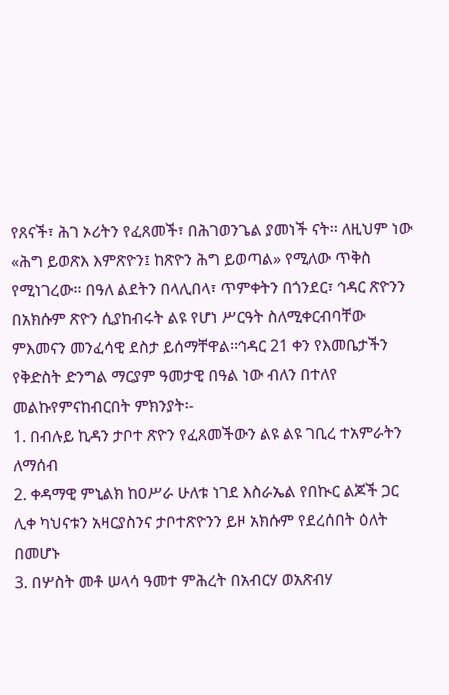የጸናች፣ ሕገ ኦሪትን የፈጸመች፣ በሕገወንጌል ያመነች ናት፡፡ ለዚህም ነው «ሕግ ይወጽእ እምጽዮን፤ ከጽዮን ሕግ ይወጣል» የሚለው ጥቅስ የሚነገረው፡፡ በዓለ ልደትን በላሊበላ፣ ጥምቀትን በጎንደር፣ ኅዳር ጽዮንን በአክሱም ጽዮን ሲያከብሩት ልዩ የሆነ ሥርዓት ስለሚቀርብባቸው ምእመናን መንፈሳዊ ደስታ ይሰማቸዋል፡፡ኅዳር 21 ቀን የእመቤታችን የቅድስት ድንግል ማርያም ዓመታዊ በዓል ነው ብለን በተለየ መልኩየምናከብርበት ምክንያት፡-
1. በብሉይ ኪዳን ታቦተ ጽዮን የፈጸመችውን ልዩ ልዩ ገቢረ ተአምራትን ለማሰብ
2. ቀዳማዊ ምኒልክ ከዐሥራ ሁለቱ ነገደ እስራኤል የበኲር ልጆች ጋር ሊቀ ካህናቱን አዛርያስንና ታቦተጽዮንን ይዞ አክሱም የደረሰበት ዕለት በመሆኑ
3. በሦስት መቶ ሠላሳ ዓመተ ምሕረት በአብርሃ ወአጽብሃ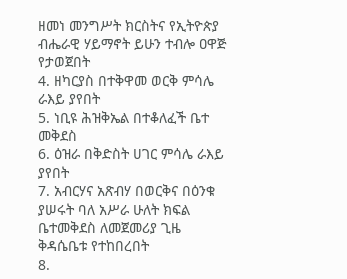ዘመነ መንግሥት ክርስትና የኢትዮጵያ ብሔራዊ ሃይማኖት ይሁን ተብሎ ዐዋጅ የታወጀበት
4. ዘካርያስ በተቅዋመ ወርቅ ምሳሌ ራእይ ያየበት
5. ነቢዩ ሕዝቅኤል በተቆለፈች ቤተ መቅደስ
6. ዕዝራ በቅድስት ሀገር ምሳሌ ራእይ ያየበት
7. አብርሃና አጽብሃ በወርቅና በዕንቁ ያሠሩት ባለ አሥራ ሁለት ክፍል ቤተመቅደስ ለመጀመሪያ ጊዜ ቅዳሴቤቱ የተከበረበት
8.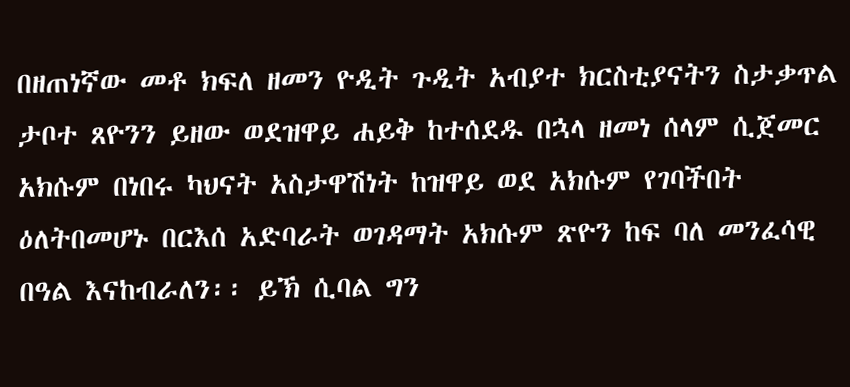በዘጠነኛው መቶ ክፍለ ዘመን ዮዲት ጉዲት አብያተ ክርስቲያናትን ስታቃጥል ታቦተ ጸዮንን ይዘው ወደዝዋይ ሐይቅ ከተሰደዱ በኋላ ዘመነ ሰላም ሲጀመር አክሱም በነበሩ ካህናት አስታዋሽነት ከዝዋይ ወደ አክሱም የገባችበት ዕለትበመሆኑ በርእሰ አድባራት ወገዳማት አክሱም ጽዮን ከፍ ባለ መንፈሳዊ በዓል እናከብራለን፡፡ ይኽ ሲባል ግን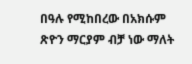በዓሉ የሚከበረው በአክሱም ጽዮን ማርያም ብቻ ነው ማለት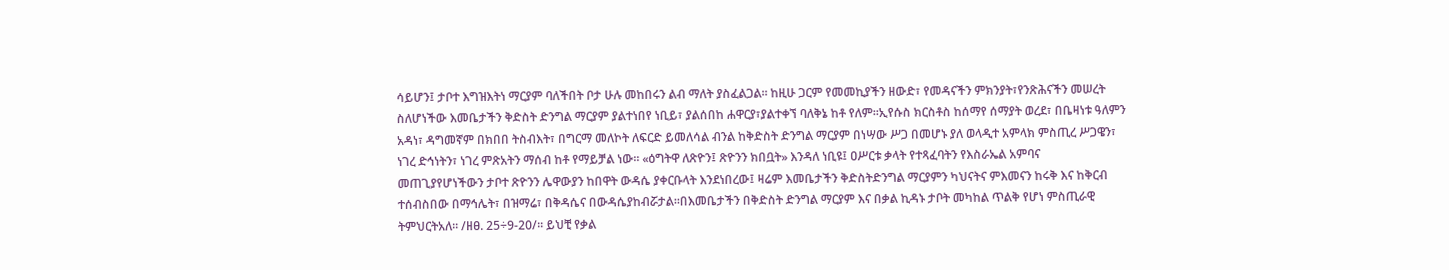ሳይሆን፤ ታቦተ እግዝእትነ ማርያም ባለችበት ቦታ ሁሉ መከበሩን ልብ ማለት ያስፈልጋል፡፡ ከዚሁ ጋርም የመመኪያችን ዘውድ፣ የመዳናችን ምክንያት፣የንጽሕናችን መሠረት ስለሆነችው እመቤታችን ቅድስት ድንግል ማርያም ያልተነበየ ነቢይ፣ ያልሰበከ ሐዋርያ፣ያልተቀኘ ባለቅኔ ከቶ የለም፡፡ኢየሱስ ክርስቶስ ከሰማየ ሰማያት ወረደ፣ በቤዛነቱ ዓለምን አዳነ፣ ዳግመኛም በክበበ ትስብእት፣ በግርማ መለኮት ለፍርድ ይመለሳል ብንል ከቅድስት ድንግል ማርያም በነሣው ሥጋ በመሆኑ ያለ ወላዲተ አምላክ ምስጢረ ሥጋዌን፣ ነገረ ድኅነትን፣ ነገረ ምጽአትን ማሰብ ከቶ የማይቻል ነው፡፡ «ዕግትዋ ለጽዮን፤ ጽዮንን ክበቧት» እንዳለ ነቢዩ፤ ዐሥርቱ ቃላት የተጻፈባትን የእስራኤል አምባና መጠጊያየሆነችውን ታቦተ ጽዮንን ሌዋውያን ከበዋት ውዳሴ ያቀርቡላት እንደነበረው፤ ዛሬም እመቤታችን ቅድስትድንግል ማርያምን ካህናትና ምእመናን ከሩቅ እና ከቅርብ ተሰብስበው በማኅሌት፣ በዝማሬ፣ በቅዳሴና በውዳሴያከብሯታል፡፡በእመቤታችን በቅድስት ድንግል ማርያም እና በቃል ኪዳኑ ታቦት መካከል ጥልቅ የሆነ ምስጢራዊ ትምህርትአለ፡፡ /ዘፀ. 25÷9-20/፡፡ ይህቺ የቃል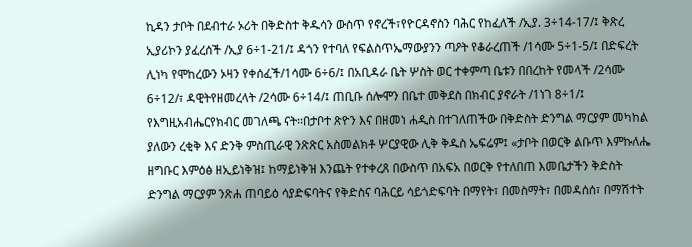ኪዳን ታቦት በደብተራ ኦሪት በቅድስተ ቅዱሳን ውስጥ የኖረች፣የዮርዳኖስን ባሕር የከፈለች /ኢያ. 3÷14-17/፤ ቅጽረ ኢያሪኮን ያፈረሰች /ኢያ 6÷1-21/፤ ዳጎን የተባለ የፍልስጥኤማውያንን ጣዖት የቆራረጠች /1ሳሙ 5÷1-5/፤ በድፍረት ሊነካ የሞከረውን ኦዛን የቀሰፈች/1ሳሙ 6÷6/፤ በአቢዳራ ቤት ሦስት ወር ተቀምጣ ቤቱን በበረከት የመላች /2ሳሙ 6÷12/፣ ዳዊትየዘመረላት /2ሳሙ 6÷14/፤ ጠቢቡ ሰሎሞን በቤተ መቅደስ በክብር ያኖራት /1ነገ 8÷1/፤ የእግዚአብሔርየክብር መገለጫ ናት፡፡በታቦተ ጽዮን እና በዘመነ ሐዲስ በተገለጠችው በቅድስት ድንግል ማርያም መካከል ያለውን ረቂቅ እና ድንቅ ምስጢራዊ ንጽጽር አስመልክቶ ሦርያዊው ሊቅ ቅዱስ ኤፍሬም፤ «ታቦት በወርቅ ልቡጥ እምኩለሔ ዘግቡር እምዕፅ ዘኢይነቅዝ፤ ከማይነቅዝ እንጨት የተቀረጸ በውስጥ በአፍአ በወርቅ የተለበጠ እመቤታችን ቅድስት ድንግል ማርያም ንጽሐ ጠባይዕ ሳያድፍባትና የቅድስና ባሕርይ ሳይጎድፍባት በማየት፣ በመስማት፣ በመዳሰሰ፣ በማሽተት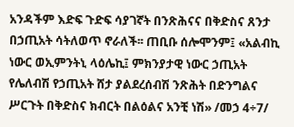አንዳችም እድፍ ጉድፍ ሳያገኛት በንጽሕናና በቅድስና ጸንታ በኃጢአት ሳትለወጥ ኖራለች፡፡ ጠቢቡ ሰሎሞንም፤ «አልብኪ ነውር ወኢምንትኒ ላዕሌኪ፤ ምክንያታዊ ነውር ኃጢአት የሌለብሽ የኃጢአት ሸታ ያልደረሰብሽ ንጽሕት በድንግልና ሥርጉት በቅድስና ክብርት በልዕልና አንቺ ነሽ» /መኃ 4÷7/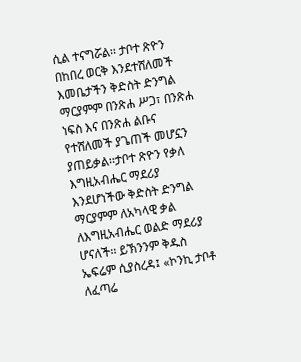ሲል ተናግሯል፡፡ ታቦተ ጽዮን በከበረ ወርቅ እንደተሸለመች እመቤታችን ቅድስት ድንግል ማርያምም በንጽሐ ሥጋ፣ በንጽሐ ነፍስ እና በንጽሐ ልቡና የተሸለመች ያጌጠች መሆኗን ያጠይቃል፡፡ታቦተ ጽዮን የቃለ እግዚአብሔር ማደሪያ እንደሆነችው ቅድስት ድንግል ማርያምም ለአካላዊ ቃል ለእግዚአብሔር ወልድ ማደሪያ ሆናለች፡፡ ይኽንንም ቅዱስ ኤፍሬም ሲያስረዳ፤ «ኮንኪ ታቦቶ ለፈጣሬ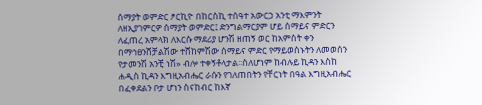ሰማያት ወምድር ፆርኪዮ በከርስኪ ተሰዓተ አውርኃ አንቲ ማእምንት ለዘኢያገምርዎ ሰማያት ወምድር፤ ድንግልማርያም ሆይ ሰማይና ምድርን ለፈጠረ አምላክ ለእርሱ ማደሪያ ሆንሽ ዘጠኝ ወር ከአምስት ቀን በማኅፀንሸቻልሽው ተሸከምሽው ሰማይና ምድር የማይወስኑትን ለመወሰን የታመንሽ አንቺ ነሽ» ብሎ ተቀኝቶላታል፡፡ስለሆነም ከብሉይ ኪዳን እስከ ሐዲስ ኪዳን እግዚአብሔር ራሱን የገለጠበትን የቸርነት በዓል እግዚአብሔር በፈቀደልን ቦታ ሆነን ስናከብር ከእኛ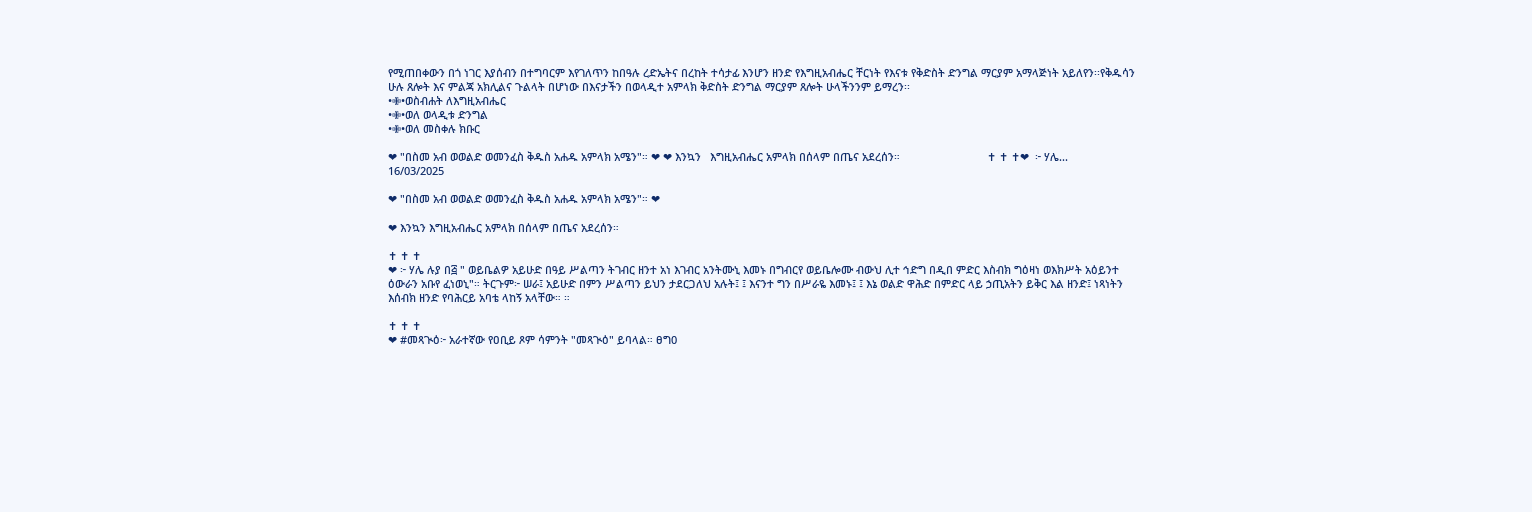የሚጠበቀውን በጎ ነገር እያሰብን በተግባርም እየገለጥን ከበዓሉ ረድኤትና በረከት ተሳታፊ እንሆን ዘንድ የእግዚአብሔር ቸርነት የእናቱ የቅድስት ድንግል ማርያም አማላጅነት አይለየን፡፡የቅዱሳን ሁሉ ጸሎት እና ምልጃ አክሊልና ጉልላት በሆነው በእናታችን በወላዲተ አምላክ ቅድስት ድንግል ማርያም ጸሎት ሁላችንንም ይማረን፡፡
•✙•ወስብሐት ለእግዚአብሔር
•✙•ወለ ወላዲቱ ድንግል
•✙•ወለ መስቀሉ ክቡር

❤ "በስመ አብ ወወልድ ወመንፈስ ቅዱስ አሐዱ አምላክ አሜን"። ❤ ❤ እንኳን   እግዚአብሔር አምላክ በሰላም በጤና አደረሰን።                             ✝ ✝ ✝❤  ፦ ሃሌ...
16/03/2025

❤ "በስመ አብ ወወልድ ወመንፈስ ቅዱስ አሐዱ አምላክ አሜን"። ❤

❤ እንኳን እግዚአብሔር አምላክ በሰላም በጤና አደረሰን።

✝ ✝ ✝
❤ ፦ ሃሌ ሉያ በ፭ " ወይቤልዎ አይሁድ በዓይ ሥልጣን ትገብር ዘንተ አነ እገብር አንትሙኒ እመኑ በግብርየ ወይቤሎሙ ብውህ ሊተ ኅድግ በዲበ ምድር እስብክ ግዕዛነ ወእክሥት አዕይንተ ዕውራን አቡየ ፈነወኒ"። ትርጉም፦ ሠራ፤ አይሁድ በምን ሥልጣን ይህን ታደርጋለህ አሉት፤ ፤ እናንተ ግን በሥራዬ እመኑ፤ ፤ እኔ ወልድ ዋሕድ በምድር ላይ ኃጢአትን ይቅር እል ዘንድ፤ ነጻነትን እሰብክ ዘንድ የባሕርይ አባቴ ላከኝ አላቸው። ።

✝ ✝ ✝
❤ #መጻጒዕ፦ አራተኛው የዐቢይ ጾም ሳምንት "መጻጒዕ" ይባላል። ፀግ0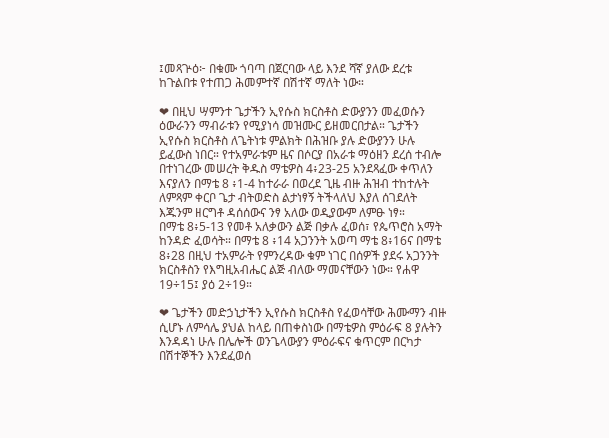፤መጻጕዕ፦ በቁሙ ጎባጣ በጀርባው ላይ እንደ ሻኛ ያለው ደረቱ ከጉልበቱ የተጠጋ ሕመምተኛ በሽተኛ ማለት ነው።

❤ በዚህ ሣምንተ ጌታችን ኢየሱስ ክርስቶስ ድውያንን መፈወሱን ዕውራንን ማብራቱን የሚያነሳ መዝሙር ይዘመርበታል። ጌታችን ኢየሱስ ክርስቶስ ለጌትነቱ ምልክት በሕዝቡ ያሉ ድውያንን ሁሉ ይፈውስ ነበር። የተአምራቱም ዜና በሶርያ በአራቱ ማዕዘን ደረሰ ተብሎ በተነገረው መሠረት ቅዱስ ማቴዎስ 4፥23-25 አንደጻፈው ቀጥለን እናያለን በማቴ 8 ፥1-4 ከተራራ በወረደ ጊዜ ብዙ ሕዝብ ተከተሉት ለምጻም ቀርቦ ጌታ ብትወድስ ልታነፃኝ ትችላለህ እያለ ሰገደለት እጁንም ዘርግቶ ዳሰሰውና ንፃ አለው ወዲያውም ለምፁ ነፃ።
በማቴ 8፥5-13 የመቶ አለቃውን ልጅ በቃሉ ፈወሰ፣ የጴጥሮስ አማት ከንዳድ ፈወሳት። በማቴ 8 ፥14 አጋንንት አወጣ ማቴ 8፥16ና በማቴ 8፥28 በዚህ ተአምራት የምንረዳው ቁም ነገር በሰዎች ያደሩ አጋንንት ክርስቶስን የእግዚአብሔር ልጅ ብለው ማመናቸውን ነው። የሐዋ 19÷15፤ ያዕ 2÷19።

❤ ጌታችን መድኃኒታችን ኢየሱስ ክርስቶስ የፈወሳቸው ሕሙማን ብዙ ሲሆኑ ለምሳሌ ያህል ከላይ በጠቀስነው በማቴዎስ ምዕራፍ 8 ያሉትን እንዳዳነ ሁሉ በሌሎች ወንጌላውያን ምዕራፍና ቁጥርም በርካታ በሽተኞችን እንደፈወሰ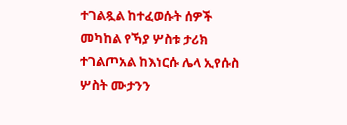ተገልጿል ከተፈወሱት ሰዎች መካከል የኻያ ሦስቱ ታሪክ ተገልጦአል ከእነርሱ ሌላ ኢየሱስ ሦስት ሙታንን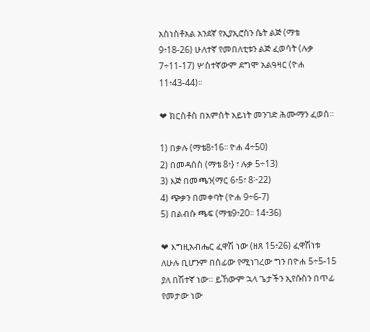አስነስቶአል አንደኛ የኢያኢሮስን ሴት ልጅ (ማቴ 9፥18-26) ሁለተኛ የመበለቲቱን ልጅ ፈወሳት (ሉቃ 7÷11-17) ሦስተኛውም ደግሞ አልዓዛር (ዮሐ 11፥43-44)፡፡

❤ ክርስቶስ በአምስት አይነት መንገድ ሕሙማን ፈወሰ።

1) በቃሉ (ማቴ8፥16፡፡ ዮሐ 4÷50)
2) በመዳሰስ (ማቴ 8፥} ፣ ሉቃ 5÷13)
3) እጅ በመጫን(ማር 6፥5፣ 8፦22)
4) ጭቃን በመቀባት (ዮሐ 9÷6-7)
5) በልብሱ ጫፍ (ማቴ9፥20፡፡ 14፥36)

❤ እግዚአብሔር ፈዋሽ ነው (ዘጸ 15፥26) ፈዋሽነቱ ለሁሉ ቢሆንም በሰፊው የሚነገረው ግን በዮሐ 5÷5-15 ያለ በሽተኛ ነው። ይኸውም ኋላ ጌታችን ኢየሱስን በጥፊ የመታው ነው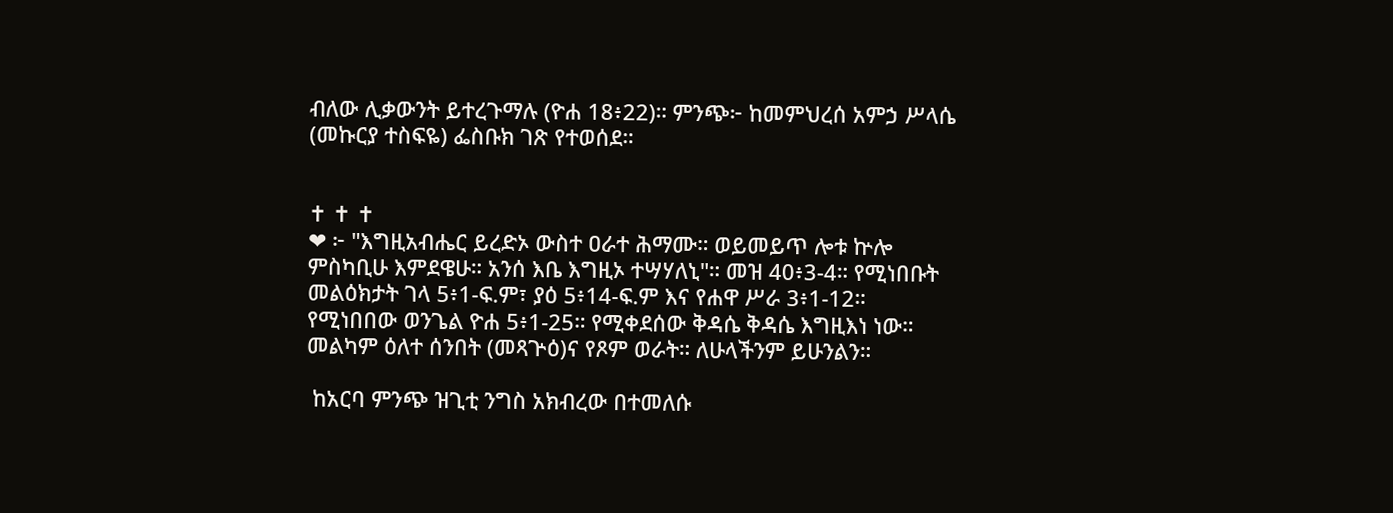ብለው ሊቃውንት ይተረጉማሉ (ዮሐ 18፥22)። ምንጭ፦ ከመምህረሰ አምኃ ሥላሴ (መኩርያ ተስፍዬ) ፌስቡክ ገጽ የተወሰደ።


✝ ✝ ✝
❤ ፦ "እግዚአብሔር ይረድኦ ውስተ ዐራተ ሕማሙ። ወይመይጥ ሎቱ ኵሎ ምስካቢሁ እምደዌሁ። አንሰ እቤ እግዚኦ ተሣሃለኒ"። መዝ 40፥3-4። የሚነበቡት መልዕክታት ገላ 5፥1-ፍ.ም፣ ያዕ 5፥14-ፍ.ም እና የሐዋ ሥራ 3፥1-12። የሚነበበው ወንጌል ዮሐ 5፥1-25። የሚቀደሰው ቅዳሴ ቅዳሴ እግዚእነ ነው። መልካም ዕለተ ሰንበት (መጻጕዕ)ና የጾም ወራት። ለሁላችንም ይሁንልን።

 ከአርባ ምንጭ ዝጊቲ ንግስ አክብረው በተመለሱ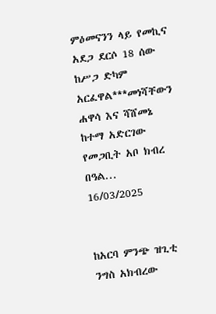ምዕመናንን ላይ የመኪና አደጋ ደርሶ 18 ሰው ከሥጋ ድካም አርፈዋል***መነሻቸውን ሐዋሳ እና ሻሸመኔ ከተማ አድርገው የመጋቢት አቦ ክብረ በዓል...
16/03/2025


ከአርባ ምንጭ ዝጊቲ ንግስ አክብረው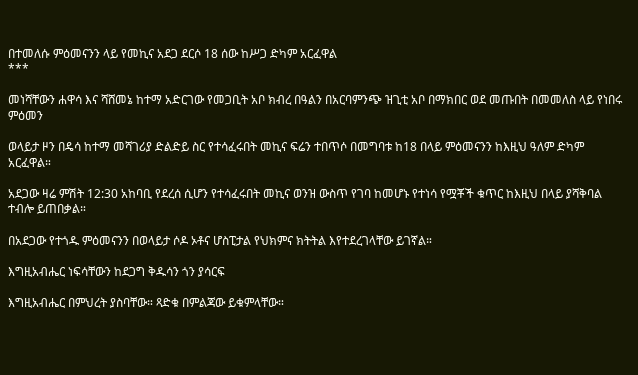በተመለሱ ምዕመናንን ላይ የመኪና አደጋ ደርሶ 18 ሰው ከሥጋ ድካም አርፈዋል
***

መነሻቸውን ሐዋሳ እና ሻሸመኔ ከተማ አድርገው የመጋቢት አቦ ክብረ በዓልን በአርባምንጭ ዝጊቲ አቦ በማክበር ወደ መጡበት በመመለስ ላይ የነበሩ ምዕመን

ወላይታ ዞን በዴሳ ከተማ መሻገሪያ ድልድይ ስር የተሳፈሩበት መኪና ፍሬን ተበጥሶ በመግባቱ ከ18 በላይ ምዕመናንን ከእዚህ ዓለም ድካም አርፈዋል።

አደጋው ዛሬ ምሽት 12:30 አከባቢ የደረሰ ሲሆን የተሳፈሩበት መኪና ወንዝ ውስጥ የገባ ከመሆኑ የተነሳ የሟቾች ቁጥር ከእዚህ በላይ ያሻቅባል ተብሎ ይጠበቃል።

በአደጋው የተጎዱ ምዕመናንን በወላይታ ሶዶ ኦቶና ሆስፒታል የህክምና ክትትል እየተደረገላቸው ይገኛል።

እግዚአብሔር ነፍሳቸውን ከደጋግ ቅዱሳን ጎን ያሳርፍ

እግዚአብሔር በምህረት ያስባቸው። ጻድቁ በምልጃው ይቁምላቸው።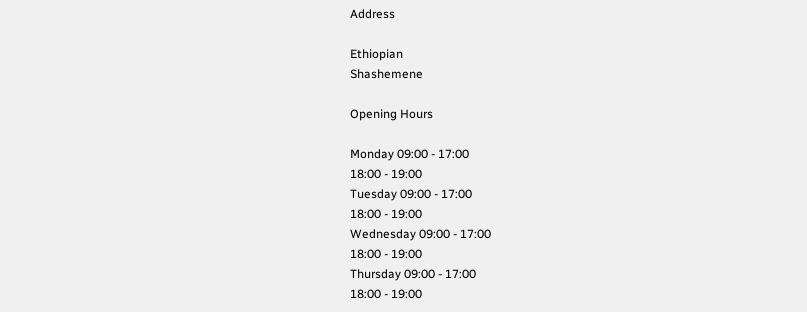Address

Ethiopian
Shashemene

Opening Hours

Monday 09:00 - 17:00
18:00 - 19:00
Tuesday 09:00 - 17:00
18:00 - 19:00
Wednesday 09:00 - 17:00
18:00 - 19:00
Thursday 09:00 - 17:00
18:00 - 19:00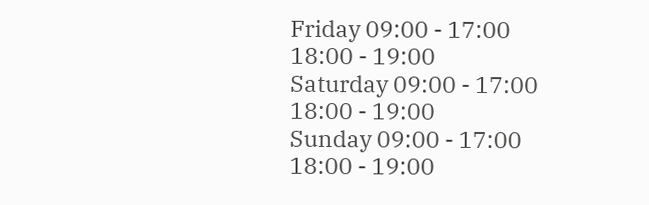Friday 09:00 - 17:00
18:00 - 19:00
Saturday 09:00 - 17:00
18:00 - 19:00
Sunday 09:00 - 17:00
18:00 - 19:00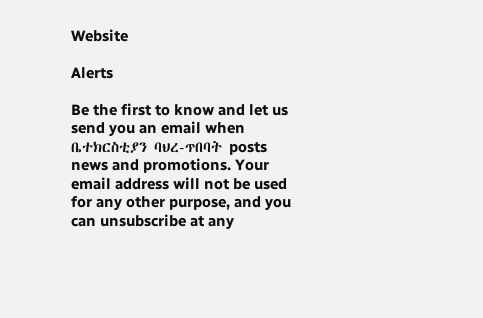Website

Alerts

Be the first to know and let us send you an email when ቤተክርስቲያን ባህረ-ጥበባት posts news and promotions. Your email address will not be used for any other purpose, and you can unsubscribe at any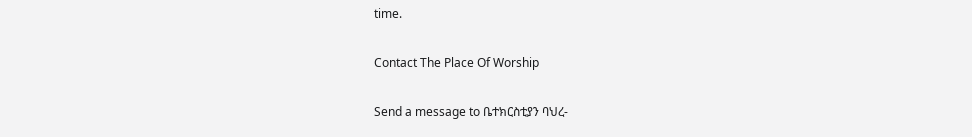time.

Contact The Place Of Worship

Send a message to ቤተክርስቲያን ባህረ-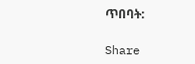ጥበባት:

Share